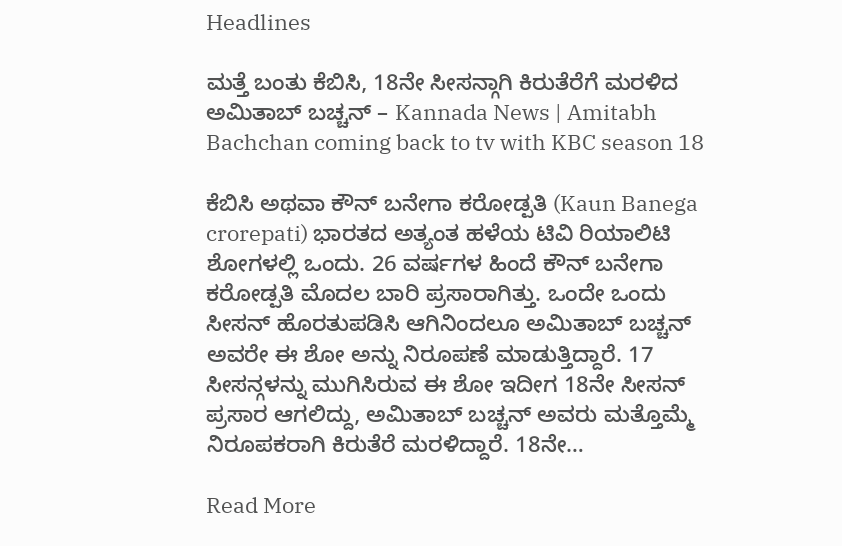Headlines

ಮತ್ತೆ ಬಂತು ಕೆಬಿಸಿ, 18ನೇ ಸೀಸನ್ಗಾಗಿ ಕಿರುತೆರೆಗೆ ಮರಳಿದ ಅಮಿತಾಬ್ ಬಚ್ಚನ್ – Kannada News | Amitabh Bachchan coming back to tv with KBC season 18

ಕೆಬಿಸಿ ಅಥವಾ ಕೌನ್ ಬನೇಗಾ ಕರೋಡ್ಪತಿ (Kaun Banega crorepati) ಭಾರತದ ಅತ್ಯಂತ ಹಳೆಯ ಟಿವಿ ರಿಯಾಲಿಟಿ ಶೋಗಳಲ್ಲಿ ಒಂದು. 26 ವರ್ಷಗಳ ಹಿಂದೆ ಕೌನ್ ಬನೇಗಾ ಕರೋಡ್ಪತಿ ಮೊದಲ ಬಾರಿ ಪ್ರಸಾರಾಗಿತ್ತು. ಒಂದೇ ಒಂದು ಸೀಸನ್ ಹೊರತುಪಡಿಸಿ ಆಗಿನಿಂದಲೂ ಅಮಿತಾಬ್ ಬಚ್ಚನ್ ಅವರೇ ಈ ಶೋ ಅನ್ನು ನಿರೂಪಣೆ ಮಾಡುತ್ತಿದ್ದಾರೆ. 17 ಸೀಸನ್ಗಳನ್ನು ಮುಗಿಸಿರುವ ಈ ಶೋ ಇದೀಗ 18ನೇ ಸೀಸನ್ ಪ್ರಸಾರ ಆಗಲಿದ್ದು, ಅಮಿತಾಬ್ ಬಚ್ಚನ್ ಅವರು ಮತ್ತೊಮ್ಮೆ ನಿರೂಪಕರಾಗಿ ಕಿರುತೆರೆ ಮರಳಿದ್ದಾರೆ. 18ನೇ…

Read More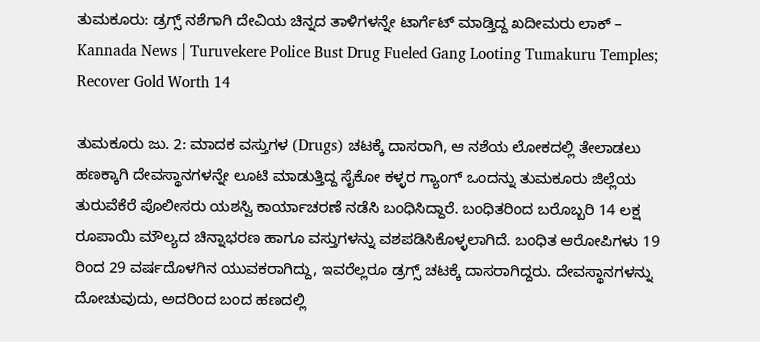ತುಮಕೂರು: ಡ್ರಗ್ಸ್ ನಶೆಗಾಗಿ ದೇವಿಯ ಚಿನ್ನದ ತಾಳಿಗಳನ್ನೇ ಟಾರ್ಗೆಟ್ ಮಾಡ್ತಿದ್ದ ಖದೀಮರು ಲಾಕ್ – Kannada News | Turuvekere Police Bust Drug Fueled Gang Looting Tumakuru Temples; Recover Gold Worth 14

ತುಮಕೂರು ಜು. 2: ಮಾದಕ ವಸ್ತುಗಳ (Drugs) ಚಟಕ್ಕೆ ದಾಸರಾಗಿ, ಆ ನಶೆಯ ಲೋಕದಲ್ಲಿ ತೇಲಾಡಲು ಹಣಕ್ಕಾಗಿ ದೇವಸ್ಥಾನಗಳನ್ನೇ ಲೂಟಿ ಮಾಡುತ್ತಿದ್ದ ಸೈಕೋ ಕಳ್ಳರ ಗ್ಯಾಂಗ್ ಒಂದನ್ನು ತುಮಕೂರು ಜಿಲ್ಲೆಯ ತುರುವೆಕೆರೆ ಪೊಲೀಸರು ಯಶಸ್ವಿ ಕಾರ್ಯಾಚರಣೆ ನಡೆಸಿ ಬಂಧಿಸಿದ್ದಾರೆ. ಬಂಧಿತರಿಂದ ಬರೊಬ್ಬರಿ 14 ಲಕ್ಷ ರೂಪಾಯಿ ಮೌಲ್ಯದ ಚಿನ್ನಾಭರಣ ಹಾಗೂ ವಸ್ತುಗಳನ್ನು ವಶಪಡಿಸಿಕೊಳ್ಳಲಾಗಿದೆ. ಬಂಧಿತ ಆರೋಪಿಗಳು 19 ರಿಂದ 29 ವರ್ಷದೊಳಗಿನ ಯುವಕರಾಗಿದ್ದು, ಇವರೆಲ್ಲರೂ ಡ್ರಗ್ಸ್ ಚಟಕ್ಕೆ ದಾಸರಾಗಿದ್ದರು. ದೇವಸ್ಥಾನಗಳನ್ನು ದೋಚುವುದು, ಅದರಿಂದ ಬಂದ ಹಣದಲ್ಲಿ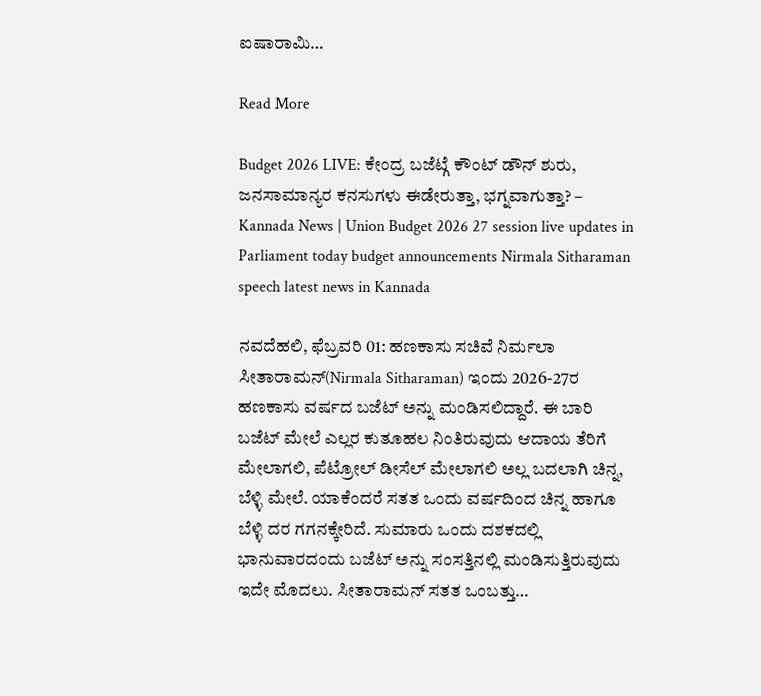ಐಷಾರಾಮಿ…

Read More

Budget 2026 LIVE: ಕೇಂದ್ರ ಬಜೆಟ್ಗೆ ಕೌಂಟ್ ಡೌನ್ ಶುರು, ಜನಸಾಮಾನ್ಯರ ಕನಸುಗಳು ಈಡೇರುತ್ತಾ, ಭಗ್ನವಾಗುತ್ತಾ? – Kannada News | Union Budget 2026 27 session live updates in Parliament today budget announcements Nirmala Sitharaman speech latest news in Kannada

ನವದೆಹಲಿ, ಫೆಬ್ರವರಿ 01: ಹಣಕಾಸು ಸಚಿವೆ ನಿರ್ಮಲಾ ಸೀತಾರಾಮನ್(Nirmala Sitharaman) ಇಂದು 2026-27ರ ಹಣಕಾಸು ವರ್ಷದ ಬಜೆಟ್ ಅನ್ನು ಮಂಡಿಸಲಿದ್ದಾರೆ. ಈ ಬಾರಿ ಬಜೆಟ್ ಮೇಲೆ ಎಲ್ಲರ ಕುತೂಹಲ ನಿಂತಿರುವುದು ಆದಾಯ ತೆರಿಗೆ ಮೇಲಾಗಲಿ, ಪೆಟ್ರೋಲ್ ಡೀಸೆಲ್ ಮೇಲಾಗಲಿ ಅಲ್ಲ ಬದಲಾಗಿ ಚಿನ್ನ, ಬೆಳ್ಳಿ ಮೇಲೆ. ಯಾಕೆಂದರೆ ಸತತ ಒಂದು ವರ್ಷದಿಂದ ಚಿನ್ನ ಹಾಗೂ ಬೆಳ್ಳಿ ದರ ಗಗನಕ್ಕೇರಿದೆ. ಸುಮಾರು ಒಂದು ದಶಕದಲ್ಲಿ ಭಾನುವಾರದಂದು ಬಜೆಟ್ ಅನ್ನು ಸಂಸತ್ತಿನಲ್ಲಿ ಮಂಡಿಸುತ್ತಿರುವುದು ಇದೇ ಮೊದಲು. ಸೀತಾರಾಮನ್ ಸತತ ಒಂಬತ್ತು…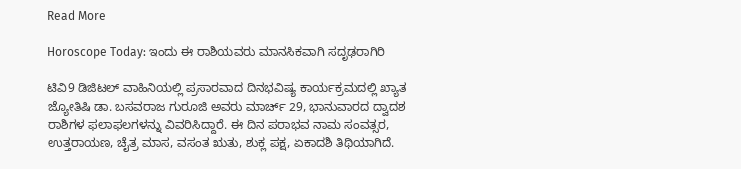Read More

Horoscope Today: ಇಂದು ಈ ರಾಶಿಯವರು ಮಾನಸಿಕವಾಗಿ ಸದೃಢರಾಗಿರಿ

ಟಿವಿ9 ಡಿಜಿಟಲ್ ವಾಹಿನಿಯಲ್ಲಿ ಪ್ರಸಾರವಾದ ದಿನಭವಿಷ್ಯ ಕಾರ್ಯಕ್ರಮದಲ್ಲಿ ಖ್ಯಾತ ಜ್ಯೋತಿಷಿ ಡಾ. ಬಸವರಾಜ ಗುರೂಜಿ ಅವರು ಮಾರ್ಚ್ 29, ಭಾನುವಾರದ ದ್ವಾದಶ ರಾಶಿಗಳ ಫಲಾಫಲಗಳನ್ನು ವಿವರಿಸಿದ್ದಾರೆ. ಈ ದಿನ ಪರಾಭವ ನಾಮ ಸಂವತ್ಸರ, ಉತ್ತರಾಯಣ, ಚೈತ್ರ ಮಾಸ, ವಸಂತ ಋತು, ಶುಕ್ಲ ಪಕ್ಷ, ಏಕಾದಶಿ ತಿಥಿಯಾಗಿದೆ.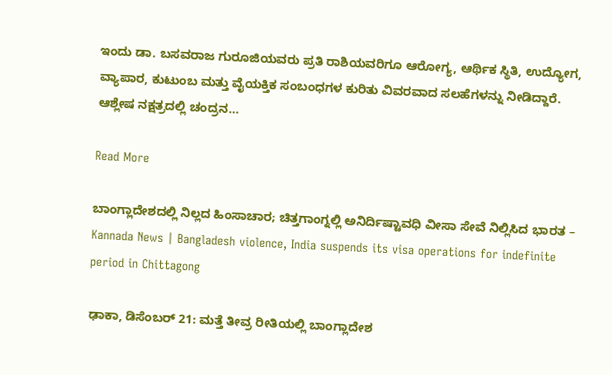ಇಂದು ಡಾ. ಬಸವರಾಜ ಗುರೂಜಿಯವರು ಪ್ರತಿ ರಾಶಿಯವರಿಗೂ ಆರೋಗ್ಯ, ಆರ್ಥಿಕ ಸ್ಥಿತಿ, ಉದ್ಯೋಗ, ವ್ಯಾಪಾರ, ಕುಟುಂಬ ಮತ್ತು ವೈಯಕ್ತಿಕ ಸಂಬಂಧಗಳ ಕುರಿತು ವಿವರವಾದ ಸಲಹೆಗಳನ್ನು ನೀಡಿದ್ದಾರೆ. ಆಶ್ಲೇಷ ನಕ್ಷತ್ರದಲ್ಲಿ ಚಂದ್ರನ…

Read More

ಬಾಂಗ್ಲಾದೇಶದಲ್ಲಿ ನಿಲ್ಲದ ಹಿಂಸಾಚಾರ; ಚಿತ್ತಗಾಂಗ್ನಲ್ಲಿ ಅನಿರ್ದಿಷ್ಟಾವಧಿ ವೀಸಾ ಸೇವೆ ನಿಲ್ಲಿಸಿದ ಭಾರತ – Kannada News | Bangladesh violence, India suspends its visa operations for indefinite period in Chittagong

ಢಾಕಾ, ಡಿಸೆಂಬರ್ 21: ಮತ್ತೆ ತೀವ್ರ ರೀತಿಯಲ್ಲಿ ಬಾಂಗ್ಲಾದೇಶ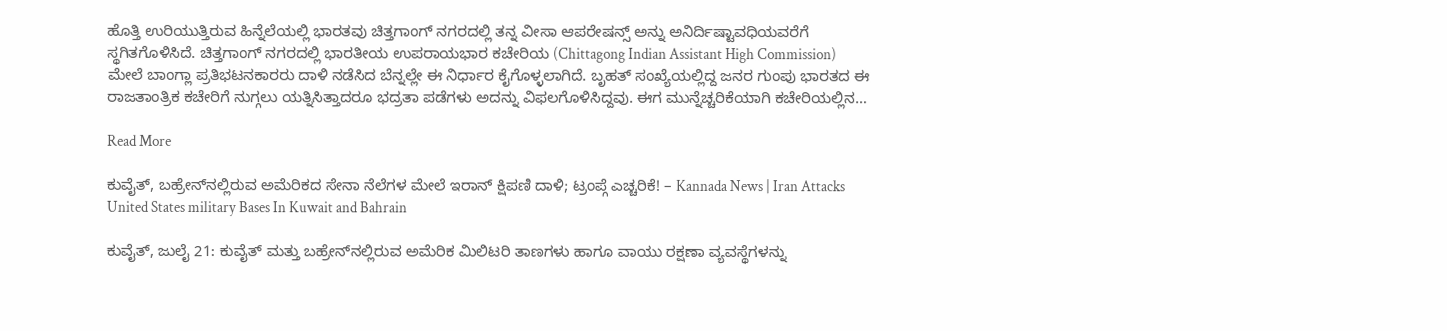ಹೊತ್ತಿ ಉರಿಯುತ್ತಿರುವ ಹಿನ್ನೆಲೆಯಲ್ಲಿ ಭಾರತವು ಚಿತ್ತಗಾಂಗ್ ನಗರದಲ್ಲಿ ತನ್ನ ವೀಸಾ ಆಪರೇಷನ್ಸ್ ಅನ್ನು ಅನಿರ್ದಿಷ್ಟಾವಧಿಯವರೆಗೆ ಸ್ಥಗಿತಗೊಳಿಸಿದೆ. ಚಿತ್ತಗಾಂಗ್ ನಗರದಲ್ಲಿ ಭಾರತೀಯ ಉಪರಾಯಭಾರ ಕಚೇರಿಯ (Chittagong Indian Assistant High Commission) ಮೇಲೆ ಬಾಂಗ್ಲಾ ಪ್ರತಿಭಟನಕಾರರು ದಾಳಿ ನಡೆಸಿದ ಬೆನ್ನಲ್ಲೇ ಈ ನಿರ್ಧಾರ ಕೈಗೊಳ್ಳಲಾಗಿದೆ. ಬೃಹತ್ ಸಂಖ್ಯೆಯಲ್ಲಿದ್ದ ಜನರ ಗುಂಪು ಭಾರತದ ಈ ರಾಜತಾಂತ್ರಿಕ ಕಚೇರಿಗೆ ನುಗ್ಗಲು ಯತ್ನಿಸಿತ್ತಾದರೂ ಭದ್ರತಾ ಪಡೆಗಳು ಅದನ್ನು ವಿಫಲಗೊಳಿಸಿದ್ದವು. ಈಗ ಮುನ್ನೆಚ್ಚರಿಕೆಯಾಗಿ ಕಚೇರಿಯಲ್ಲಿನ…

Read More

ಕುವೈತ್, ಬಹ್ರೇನ್‌ನಲ್ಲಿರುವ ಅಮೆರಿಕದ ಸೇನಾ ನೆಲೆಗಳ ಮೇಲೆ ಇರಾನ್ ಕ್ಷಿಪಣಿ ದಾಳಿ; ಟ್ರಂಪ್ಗೆ ಎಚ್ಚರಿಕೆ! – Kannada News | Iran Attacks United States military Bases In Kuwait and Bahrain

ಕುವೈತ್, ಜುಲೈ 21: ಕುವೈತ್ ಮತ್ತು ಬಹ್ರೇನ್‌ನಲ್ಲಿರುವ ಅಮೆರಿಕ ಮಿಲಿಟರಿ ತಾಣಗಳು ಹಾಗೂ ವಾಯು ರಕ್ಷಣಾ ವ್ಯವಸ್ಥೆಗಳನ್ನು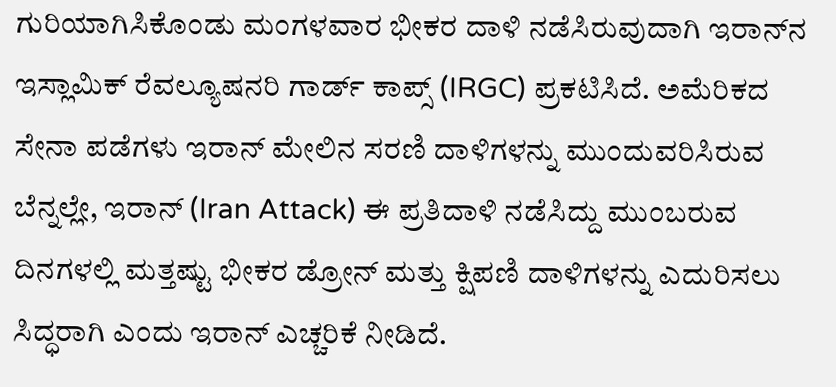ಗುರಿಯಾಗಿಸಿಕೊಂಡು ಮಂಗಳವಾರ ಭೀಕರ ದಾಳಿ ನಡೆಸಿರುವುದಾಗಿ ಇರಾನ್‌ನ ಇಸ್ಲಾಮಿಕ್ ರೆವಲ್ಯೂಷನರಿ ಗಾರ್ಡ್ ಕಾಪ್ಸ್ (IRGC) ಪ್ರಕಟಿಸಿದೆ. ಅಮೆರಿಕದ ಸೇನಾ ಪಡೆಗಳು ಇರಾನ್ ಮೇಲಿನ ಸರಣಿ ದಾಳಿಗಳನ್ನು ಮುಂದುವರಿಸಿರುವ ಬೆನ್ನಲ್ಲೇ, ಇರಾನ್ (Iran Attack) ಈ ಪ್ರತಿದಾಳಿ ನಡೆಸಿದ್ದು ಮುಂಬರುವ ದಿನಗಳಲ್ಲಿ ಮತ್ತಷ್ಟು ಭೀಕರ ಡ್ರೋನ್ ಮತ್ತು ಕ್ಷಿಪಣಿ ದಾಳಿಗಳನ್ನು ಎದುರಿಸಲು ಸಿದ್ಧರಾಗಿ ಎಂದು ಇರಾನ್ ಎಚ್ಚರಿಕೆ ನೀಡಿದೆ.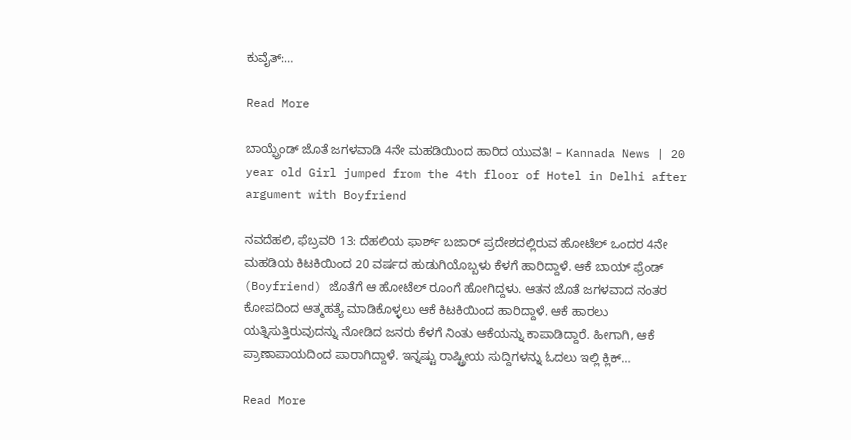ಕುವೈತ್‌:…

Read More

ಬಾಯ್ಫ್ರೆಂಡ್ ಜೊತೆ ಜಗಳವಾಡಿ 4ನೇ ಮಹಡಿಯಿಂದ ಹಾರಿದ ಯುವತಿ! – Kannada News | 20 year old Girl jumped from the 4th floor of Hotel in Delhi after argument with Boyfriend

ನವದೆಹಲಿ, ಫೆಬ್ರವರಿ 13: ದೆಹಲಿಯ ಫಾರ್ಶ್ ಬಜಾರ್ ಪ್ರದೇಶದಲ್ಲಿರುವ ಹೋಟೆಲ್ ಒಂದರ 4ನೇ ಮಹಡಿಯ ಕಿಟಕಿಯಿಂದ 20 ವರ್ಷದ ಹುಡುಗಿಯೊಬ್ಬಳು ಕೆಳಗೆ ಹಾರಿದ್ದಾಳೆ. ಆಕೆ ಬಾಯ್ ಫ್ರೆಂಡ್ (Boyfriend) ಜೊತೆಗೆ ಆ ಹೋಟೆಲ್ ರೂಂಗೆ ಹೋಗಿದ್ದಳು. ಆತನ ಜೊತೆ ಜಗಳವಾದ ನಂತರ ಕೋಪದಿಂದ ಆತ್ಮಹತ್ಯೆ ಮಾಡಿಕೊಳ್ಳಲು ಆಕೆ ಕಿಟಕಿಯಿಂದ ಹಾರಿದ್ದಾಳೆ. ಆಕೆ ಹಾರಲು ಯತ್ನಿಸುತ್ತಿರುವುದನ್ನು ನೋಡಿದ ಜನರು ಕೆಳಗೆ ನಿಂತು ಆಕೆಯನ್ನು ಕಾಪಾಡಿದ್ದಾರೆ. ಹೀಗಾಗಿ, ಆಕೆ ಪ್ರಾಣಾಪಾಯದಿಂದ ಪಾರಾಗಿದ್ದಾಳೆ. ಇನ್ನಷ್ಟು ರಾಷ್ಟ್ರೀಯ ಸುದ್ದಿಗಳನ್ನು ಓದಲು ಇಲ್ಲಿ ಕ್ಲಿಕ್…

Read More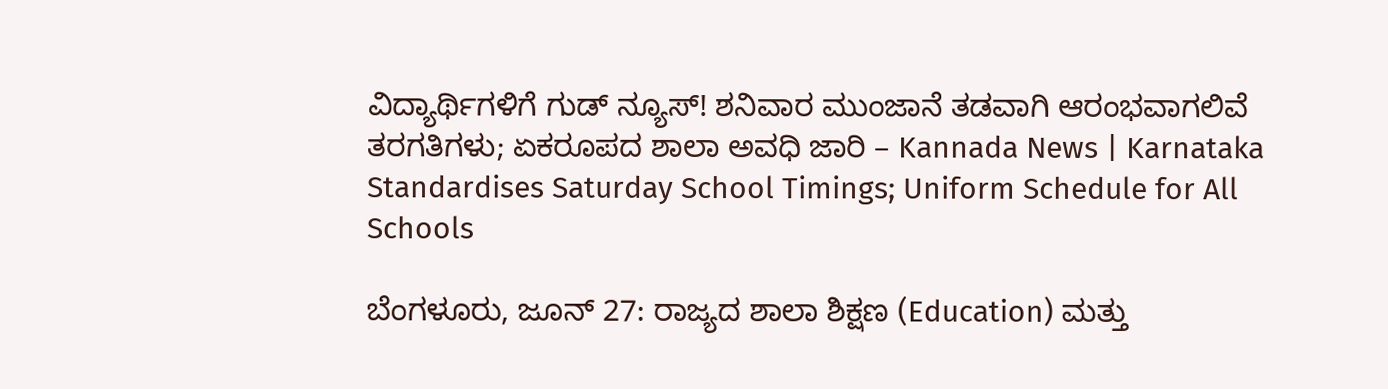ವಿದ್ಯಾರ್ಥಿಗಳಿಗೆ ಗುಡ್ ನ್ಯೂಸ್! ಶನಿವಾರ ಮುಂಜಾನೆ ತಡವಾಗಿ ಆರಂಭವಾಗಲಿವೆ ತರಗತಿಗಳು; ಏಕರೂಪದ ಶಾಲಾ ಅವಧಿ ಜಾರಿ – Kannada News | Karnataka Standardises Saturday School Timings; Uniform Schedule for All Schools

ಬೆಂಗಳೂರು, ಜೂನ್ 27: ರಾಜ್ಯದ ಶಾಲಾ ಶಿಕ್ಷಣ (Education) ಮತ್ತು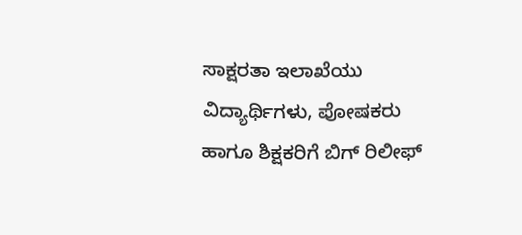ಸಾಕ್ಷರತಾ ಇಲಾಖೆಯು ವಿದ್ಯಾರ್ಥಿಗಳು, ಪೋಷಕರು ಹಾಗೂ ಶಿಕ್ಷಕರಿಗೆ ಬಿಗ್ ರಿಲೀಫ್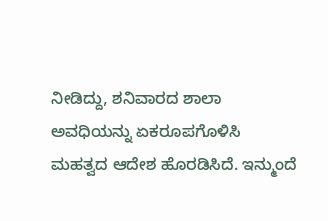ನೀಡಿದ್ದು, ಶನಿವಾರದ ಶಾಲಾ ಅವಧಿಯನ್ನು ಏಕರೂಪಗೊಳಿಸಿ ಮಹತ್ವದ ಆದೇಶ ಹೊರಡಿಸಿದೆ. ಇನ್ಮುಂದೆ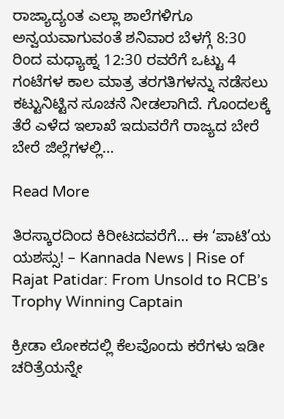ರಾಜ್ಯಾದ್ಯಂತ ಎಲ್ಲಾ ಶಾಲೆಗಳಿಗೂ ಅನ್ವಯವಾಗುವಂತೆ ಶನಿವಾರ ಬೆಳಗ್ಗೆ 8:30 ರಿಂದ ಮಧ್ಯಾಹ್ನ 12:30 ರವರೆಗೆ ಒಟ್ಟು 4 ಗಂಟೆಗಳ ಕಾಲ ಮಾತ್ರ ತರಗತಿಗಳನ್ನು ನಡೆಸಲು ಕಟ್ಟುನಿಟ್ಟಿನ ಸೂಚನೆ ನೀಡಲಾಗಿದೆ. ಗೊಂದಲಕ್ಕೆ ತೆರೆ ಎಳೆದ ಇಲಾಖೆ ಇದುವರೆಗೆ ರಾಜ್ಯದ ಬೇರೆ ಬೇರೆ ಜಿಲ್ಲೆಗಳಲ್ಲಿ…

Read More

ತಿರಸ್ಕಾರದಿಂದ ಕಿರೀಟದವರೆಗೆ… ಈ ‘ಪಾಟಿ’ಯ ಯಶಸ್ಸು! – Kannada News | Rise of Rajat Patidar: From Unsold to RCB’s Trophy Winning Captain

ಕ್ರೀಡಾ ಲೋಕದಲ್ಲಿ ಕೆಲವೊಂದು ಕರೆಗಳು ಇಡೀ ಚರಿತ್ರೆಯನ್ನೇ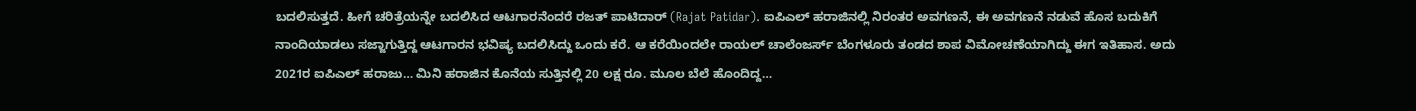ಬದಲಿಸುತ್ತದೆ. ಹೀಗೆ ಚರಿತ್ರೆಯನ್ನೇ ಬದಲಿಸಿದ ಆಟಗಾರನೆಂದರೆ ರಜತ್ ಪಾಟಿದಾರ್ (Rajat Patidar). ಐಪಿಎಲ್ ಹರಾಜಿನಲ್ಲಿ ನಿರಂತರ ಅವಗಣನೆ, ಈ ಅವಗಣನೆ ನಡುವೆ ಹೊಸ ಬದುಕಿಗೆ ನಾಂದಿಯಾಡಲು ಸಜ್ಜಾಗುತ್ತಿದ್ದ ಆಟಗಾರನ ಭವಿಷ್ಯ ಬದಲಿಸಿದ್ದು ಒಂದು ಕರೆ. ಆ ಕರೆಯಿಂದಲೇ ರಾಯಲ್ ಚಾಲೆಂಜರ್ಸ್ ಬೆಂಗಳೂರು ತಂಡದ ಶಾಪ ವಿಮೋಚಣೆಯಾಗಿದ್ದು ಈಗ ಇತಿಹಾಸ. ಅದು 2021ರ ಐಪಿಎಲ್ ಹರಾಜು… ಮಿನಿ ಹರಾಜಿನ ಕೊನೆಯ ಸುತ್ತಿನಲ್ಲಿ 20 ಲಕ್ಷ ರೂ. ಮೂಲ ಬೆಲೆ ಹೊಂದಿದ್ದ…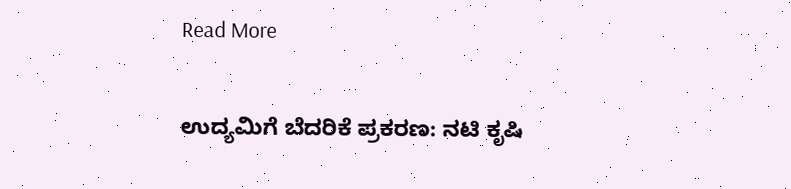Read More

ಉದ್ಯಮಿಗೆ ಬೆದರಿಕೆ ಪ್ರಕರಣ: ನಟಿ ಕೃಷಿ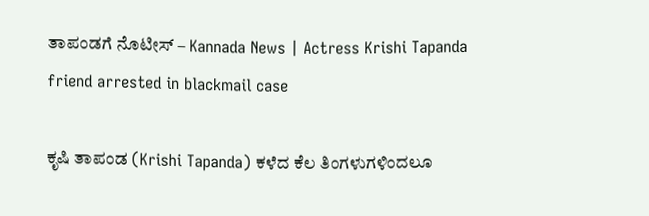ತಾಪಂಡಗೆ ನೊಟೀಸ್ – Kannada News | Actress Krishi Tapanda friend arrested in blackmail case

ಕೃಷಿ ತಾಪಂಡ (Krishi Tapanda) ಕಳೆದ ಕೆಲ ತಿಂಗಳುಗಳಿಂದಲೂ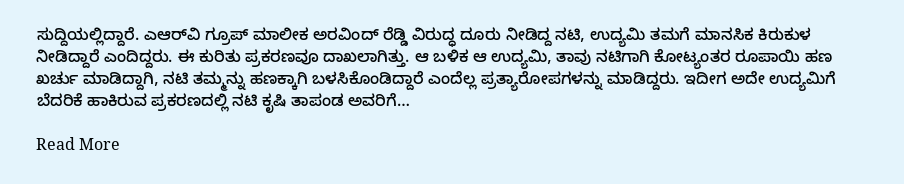ಸುದ್ದಿಯಲ್ಲಿದ್ದಾರೆ. ಎಆರ್‌ವಿ ಗ್ರೂಪ್‌ ಮಾಲೀಕ ಅರವಿಂದ್‌ ರೆಡ್ಡಿ ವಿರುದ್ಧ ದೂರು ನೀಡಿದ್ದ ನಟಿ, ಉದ್ಯಮಿ ತಮಗೆ ಮಾನಸಿಕ ಕಿರುಕುಳ ನೀಡಿದ್ದಾರೆ ಎಂದಿದ್ದರು. ಈ ಕುರಿತು ಪ್ರಕರಣವೂ ದಾಖಲಾಗಿತ್ತು. ಆ ಬಳಿಕ ಆ ಉದ್ಯಮಿ, ತಾವು ನಟಿಗಾಗಿ ಕೋಟ್ಯಂತರ ರೂಪಾಯಿ ಹಣ ಖರ್ಚು ಮಾಡಿದ್ದಾಗಿ, ನಟಿ ತಮ್ಮನ್ನು ಹಣಕ್ಕಾಗಿ ಬಳಸಿಕೊಂಡಿದ್ದಾರೆ ಎಂದೆಲ್ಲ ಪ್ರತ್ಯಾರೋಪಗಳನ್ನು ಮಾಡಿದ್ದರು. ಇದೀಗ ಅದೇ ಉದ್ಯಮಿಗೆ ಬೆದರಿಕೆ ಹಾಕಿರುವ ಪ್ರಕರಣದಲ್ಲಿ ನಟಿ ಕೃಷಿ ತಾಪಂಡ ಅವರಿಗೆ…

Read More